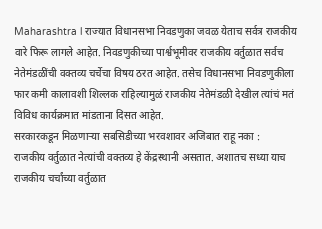Maharashtra l राज्यात विधानसभा निवडणुका जवळ येताच सर्वत्र राजकीय वारे फिरू लागले आहेत. निवडणुकीच्या पार्श्वभूमीवर राजकीय वर्तुळात सर्वच नेतेमंडळींची वक्तव्य चर्चेचा विषय ठरत आहेत. तसेच विधानसभा निवडणुकीला फार कमी कालावशी शिल्लक राहिल्यामुळं राजकीय नेतेमंडळी देखील त्यांचं मतं विविध कार्यक्रमात मांडताना दिसत आहेत.
सरकारकडून मिळणाऱ्या सबसिडीच्या भरवशावर अजिबात राहू नका :
राजकीय वर्तुळात नेत्यांची वक्तव्य हे केंद्रस्थानी असतात. अशातच सध्या याच राजकीय चर्चांच्या वर्तुळात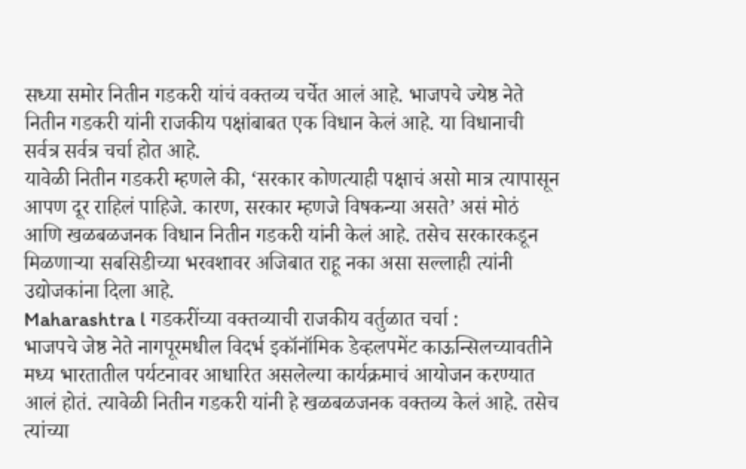सध्या समोर नितीन गडकरी यांचं वक्तव्य चर्चेत आलं आहे. भाजपचे ज्येष्ठ नेते नितीन गडकरी यांनी राजकीय पक्षांबाबत एक विधान केलं आहे. या विधानाची सर्वत्र सर्वत्र चर्चा होत आहे.
यावेळी नितीन गडकरी म्हणले की, ‘सरकार कोणत्याही पक्षाचं असो मात्र त्यापासून आपण दूर राहिलं पाहिजे. कारण, सरकार म्हणजे विषकन्या असते’ असं मोठं आणि खळबळजनक विधान नितीन गडकरी यांनी केलं आहे. तसेच सरकारकडून मिळणाऱ्या सबसिडीच्या भरवशावर अजिबात राहू नका असा सल्लाही त्यांनी उद्योजकांना दिला आहे.
Maharashtra l गडकरींच्या वक्तव्याची राजकीय वर्तुळात चर्चा :
भाजपचे जेष्ठ नेते नागपूरमधील विदर्भ इकॉनॉमिक डेव्हलपमेंट काऊन्सिलच्यावतीने मध्य भारतातील पर्यटनावर आधारित असलेल्या कार्यक्रमाचं आयोजन करण्यात आलं होतं. त्यावेळी नितीन गडकरी यांनी हे खळबळजनक वक्तव्य केलं आहे. तसेच त्यांच्या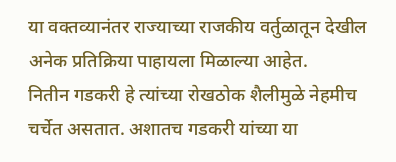या वक्तव्यानंतर राज्याच्या राजकीय वर्तुळातून देखील अनेक प्रतिक्रिया पाहायला मिळाल्या आहेत.
नितीन गडकरी हे त्यांच्या रोखठोक शैलीमुळे नेहमीच चर्चेत असतात. अशातच गडकरी यांच्या या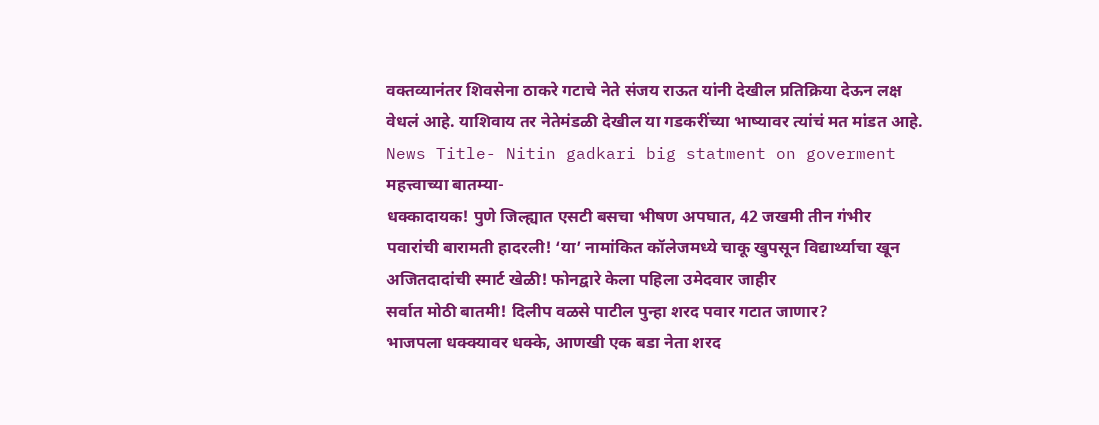वक्तव्यानंतर शिवसेना ठाकरे गटाचे नेते संजय राऊत यांनी देखील प्रतिक्रिया देऊन लक्ष वेधलं आहे. याशिवाय तर नेतेमंडळी देखील या गडकरींच्या भाष्यावर त्यांचं मत मांडत आहे.
News Title- Nitin gadkari big statment on goverment
महत्त्वाच्या बातम्या-
धक्कादायक! पुणे जिल्ह्यात एसटी बसचा भीषण अपघात, 42 जखमी तीन गंभीर
पवारांची बारामती हादरली! ‘या’ नामांकित कॉलेजमध्ये चाकू खुपसून विद्यार्थ्याचा खून
अजितदादांची स्मार्ट खेळी! फोनद्वारे केला पहिला उमेदवार जाहीर
सर्वात मोठी बातमी! दिलीप वळसे पाटील पुन्हा शरद पवार गटात जाणार?
भाजपला धक्क्यावर धक्के, आणखी एक बडा नेता शरद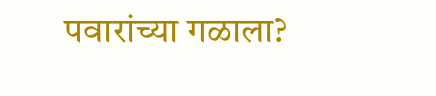पवारांच्या गळाला?